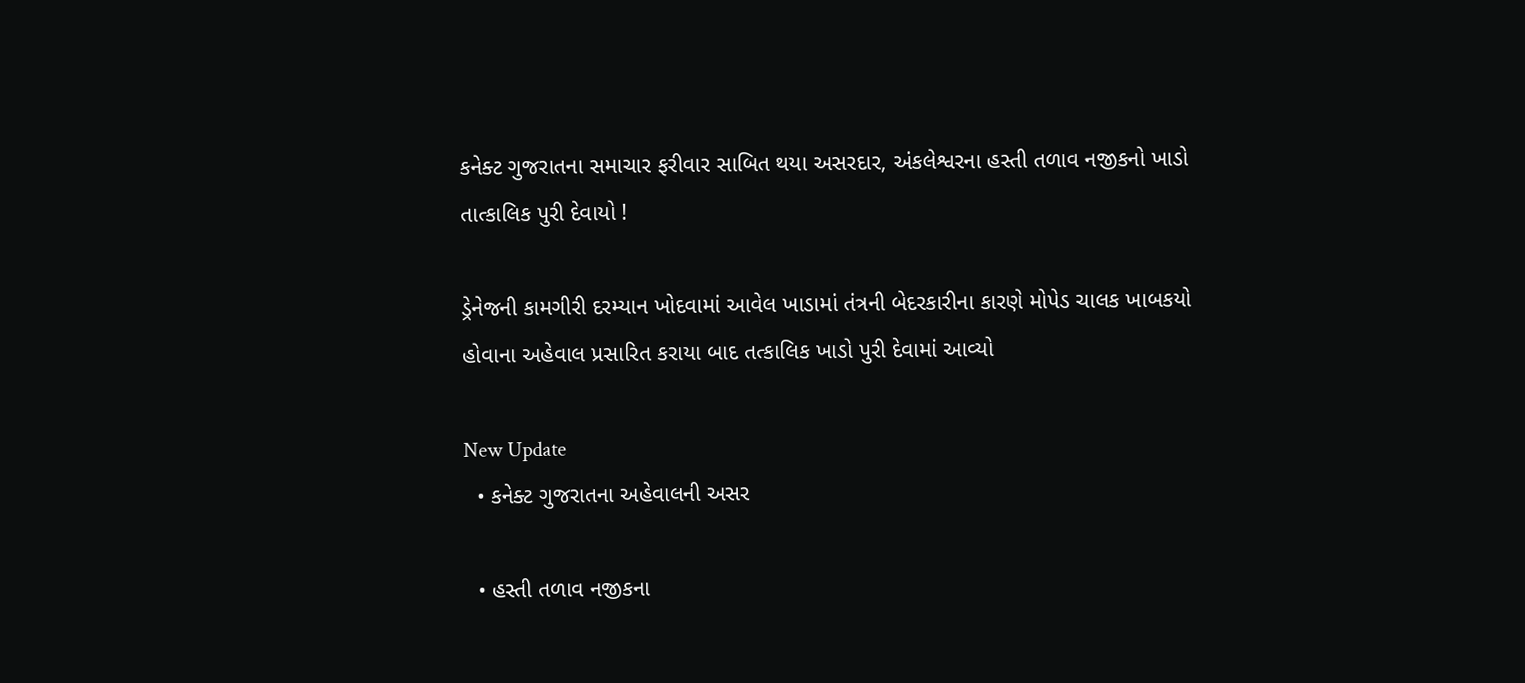કનેક્ટ ગુજરાતના સમાચાર ફરીવાર સાબિત થયા અસરદાર, અંકલેશ્વરના હસ્તી તળાવ નજીકનો ખાડો તાત્કાલિક પુરી દેવાયો !

ડ્રેનેજની કામગીરી દરમ્યાન ખોદવામાં આવેલ ખાડામાં તંત્રની બેદરકારીના કારણે મોપેડ ચાલક ખાબકયો હોવાના અહેવાલ પ્રસારિત કરાયા બાદ તત્કાલિક ખાડો પુરી દેવામાં આવ્યો

New Update
  • કનેક્ટ ગુજરાતના અહેવાલની અસર

  • હસ્તી તળાવ નજીકના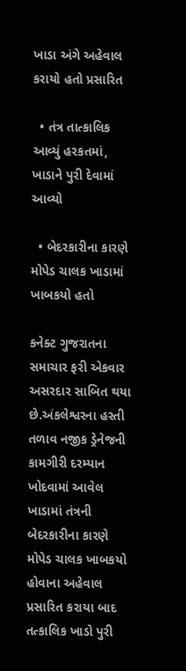ખાડા અંગે અહેવાલ કરાયો હતો પ્રસારિત

  • તંત્ર તાત્કાલિક આવ્યું હરકતમાં, ખાડાને પુરી દેવામાં આવ્યો

  • બેદરકારીના કારણે મોપેડ ચાલક ખાડામાં ખાબકયો હતો

કનેક્ટ ગુજરાતના સમાચાર ફરી એકવાર અસરદાર સાબિત થયા છે.અંકલેશ્વરના હસ્તી તળાવ નજીક ડ્રેનેજની કામગીરી દરમ્યાન ખોદવામાં આવેલ ખાડામાં તંત્રની બેદરકારીના કારણે મોપેડ ચાલક ખાબકયો હોવાના અહેવાલ પ્રસારિત કરાયા બાદ તત્કાલિક ખાડો પુરી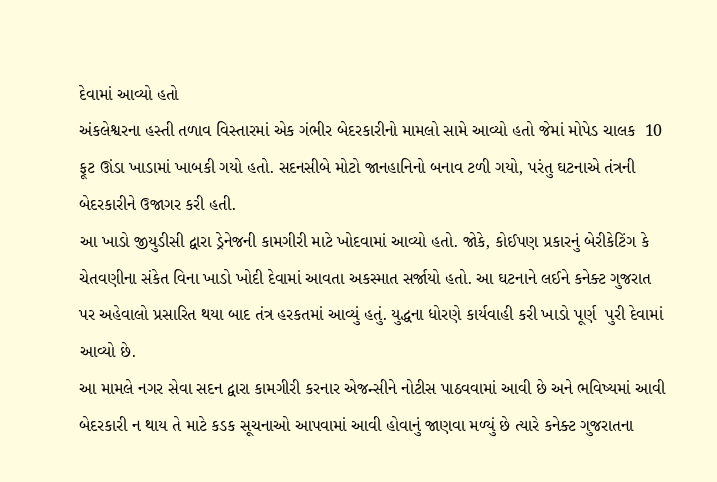દેવામાં આવ્યો હતો
અંકલેશ્વરના હસ્તી તળાવ વિસ્તારમાં એક ગંભીર બેદરકારીનો મામલો સામે આવ્યો હતો જેમાં મોપેડ ચાલક  10 ફૂટ ઊંડા ખાડામાં ખાબકી ગયો હતો. સદનસીબે મોટો જાનહાનિનો બનાવ ટળી ગયો, પરંતુ ઘટનાએ તંત્રની બેદરકારીને ઉજાગર કરી હતી.
આ ખાડો જીયુડીસી દ્વારા ડ્રેનેજની કામગીરી માટે ખોદવામાં આવ્યો હતો. જોકે, કોઈપણ પ્રકારનું બેરીકેટિંગ કે ચેતવણીના સંકેત વિના ખાડો ખોદી દેવામાં આવતા અકસ્માત સર્જાયો હતો. આ ઘટનાને લઈને કનેક્ટ ગુજરાત પર અહેવાલો પ્રસારિત થયા બાદ તંત્ર હરકતમાં આવ્યું હતું. યુદ્ધના ધોરણે કાર્યવાહી કરી ખાડો પૂર્ણ  પુરી દેવામાં આવ્યો છે.
આ મામલે નગર સેવા સદન દ્વારા કામગીરી કરનાર એજન્સીને નોટીસ પાઠવવામાં આવી છે અને ભવિષ્યમાં આવી બેદરકારી ન થાય તે માટે કડક સૂચનાઓ આપવામાં આવી હોવાનું જાણવા મળ્યું છે ત્યારે કનેક્ટ ગુજરાતના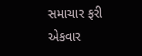સમાચાર ફરી એકવાર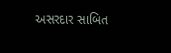અસરદાર સાબિત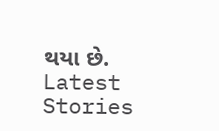થયા છે.
Latest Stories